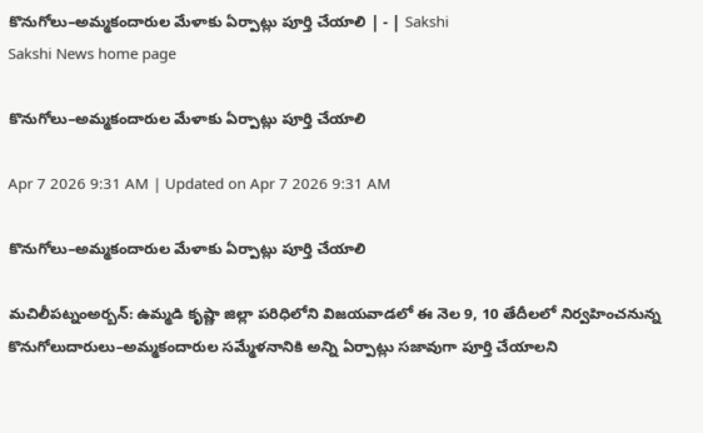కొనుగోలు–అమ్మకందారుల మేళాకు ఏర్పాట్లు పూర్తి చేయాలి | - | Sakshi
Sakshi News home page

కొనుగోలు–అమ్మకందారుల మేళాకు ఏర్పాట్లు పూర్తి చేయాలి

Apr 7 2026 9:31 AM | Updated on Apr 7 2026 9:31 AM

కొనుగోలు–అమ్మకందారుల మేళాకు ఏర్పాట్లు పూర్తి చేయాలి

మచిలీపట్నంఅర్బన్‌: ఉమ్మడి కృష్ణా జిల్లా పరిధిలోని విజయవాడలో ఈ నెల 9, 10 తేదీలలో నిర్వహించనున్న కొనుగోలుదారులు–అమ్మకందారుల సమ్మేళనానికి అన్ని ఏర్పాట్లు సజావుగా పూర్తి చేయాలని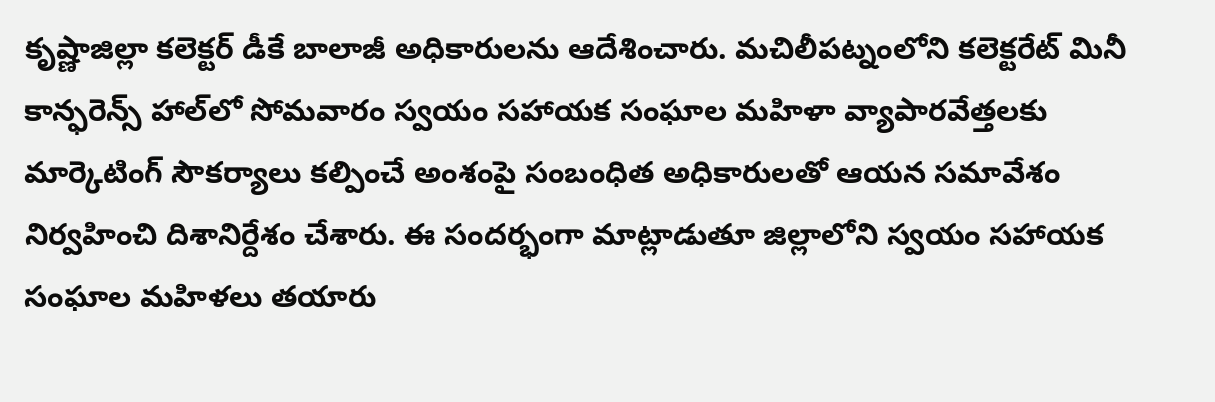కృష్ణాజిల్లా కలెక్టర్‌ డీకే బాలాజీ అధికారులను ఆదేశించారు. మచిలీపట్నంలోని కలెక్టరేట్‌ మినీ కాన్ఫరెన్స్‌ హాల్‌లో సోమవారం స్వయం సహాయక సంఘాల మహిళా వ్యాపారవేత్తలకు మార్కెటింగ్‌ సౌకర్యాలు కల్పించే అంశంపై సంబంధిత అధికారులతో ఆయన సమావేశం నిర్వహించి దిశానిర్దేశం చేశారు. ఈ సందర్భంగా మాట్లాడుతూ జిల్లాలోని స్వయం సహాయక సంఘాల మహిళలు తయారు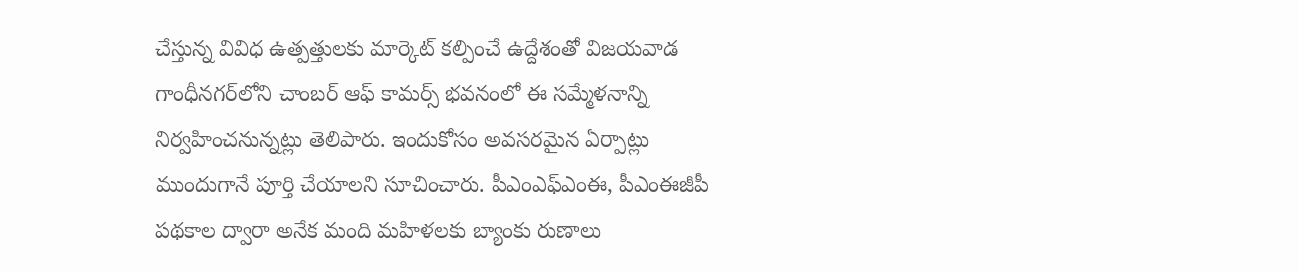చేస్తున్న వివిధ ఉత్పత్తులకు మార్కెట్‌ కల్పించే ఉద్దేశంతో విజయవాడ గాంధీనగర్‌లోని చాంబర్‌ ఆఫ్‌ కామర్స్‌ భవనంలో ఈ సమ్మేళనాన్ని నిర్వహించనున్నట్లు తెలిపారు. ఇందుకోసం అవసరమైన ఏర్పాట్లు ముందుగానే పూర్తి చేయాలని సూచించారు. పీఎంఎఫ్‌ఎంఈ, పీఎంఈజీపీ పథకాల ద్వారా అనేక మంది మహిళలకు బ్యాంకు రుణాలు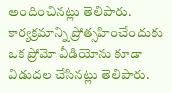అందించినట్లు తెలిపారు. కార్యక్రమాన్ని ప్రోత్సహించేందుకు ఒక ప్రోమో వీడియోను కూడా విడుదల చేసినట్లు తెలిపారు.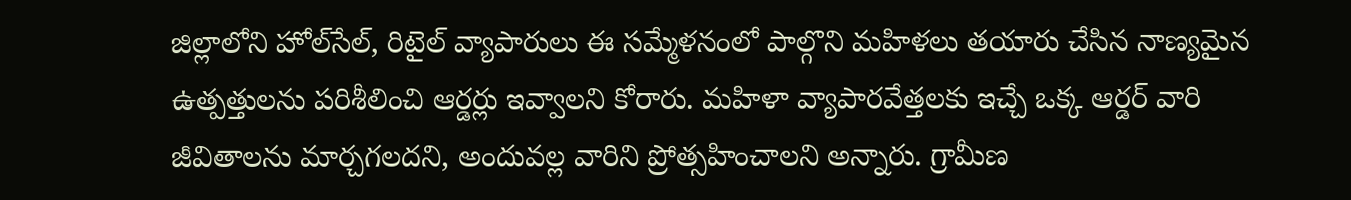జిల్లాలోని హోల్‌సేల్‌, రిటైల్‌ వ్యాపారులు ఈ సమ్మేళనంలో పాల్గొని మహిళలు తయారు చేసిన నాణ్యమైన ఉత్పత్తులను పరిశీలించి ఆర్డర్లు ఇవ్వాలని కోరారు. మహిళా వ్యాపారవేత్తలకు ఇచ్చే ఒక్క ఆర్డర్‌ వారి జీవితాలను మార్చగలదని, అందువల్ల వారిని ప్రోత్సహించాలని అన్నారు. గ్రామీణ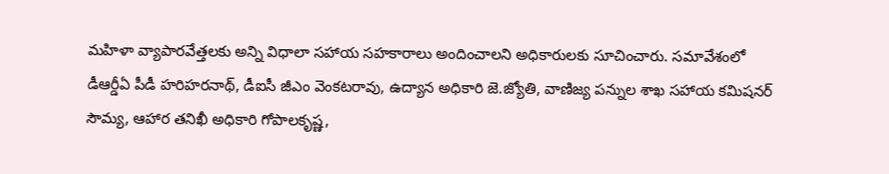మహిళా వ్యాపారవేత్తలకు అన్ని విధాలా సహాయ సహకారాలు అందించాలని అధికారులకు సూచించారు. సమావేశంలో డీఆర్డీఏ పీడీ హరిహరనాథ్‌, డీఐసీ జీఎం వెంకటరావు, ఉద్యాన అధికారి జె.జ్యోతి, వాణిజ్య పన్నుల శాఖ సహాయ కమిషనర్‌ సౌమ్య, ఆహార తనిఖీ అధికారి గోపాలకృష్ణ,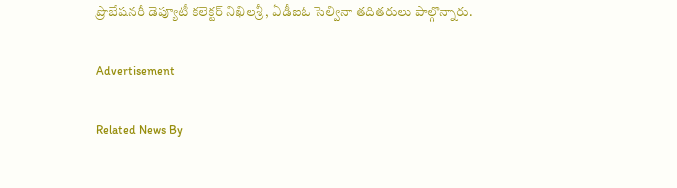ప్రొబేషనరీ డెప్యూటీ కలెక్టర్‌ నిఖిలశ్రీ , ఏడీఐఓ సెల్వినా తదితరులు పాల్గొన్నారు.

Advertisement

Related News By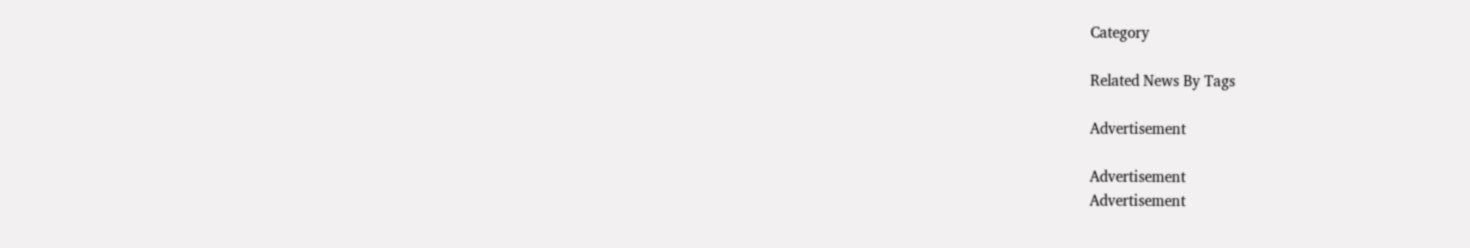Category

Related News By Tags

Advertisement

Advertisement
Advertisement